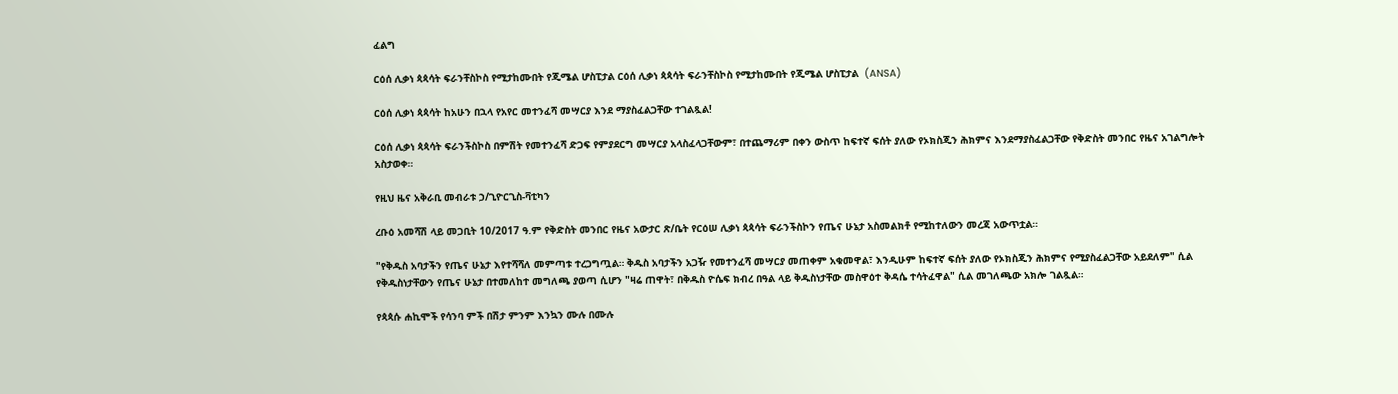ፈልግ

ርዕሰ ሊቃነ ጳጳሳት ፍራንቸስኮስ የሚታከሙበት የጂሜል ሆስፒታል ርዕሰ ሊቃነ ጳጳሳት ፍራንቸስኮስ የሚታከሙበት የጂሜል ሆስፒታል  (ANSA)

ርዕሰ ሊቃነ ጳጳሳት ከአሁን በኋላ የአየር መተንፈሻ መሣርያ እንደ ማያስፈልጋቸው ተገልጿል!

ርዕሰ ሊቃነ ጳጳሳት ፍራንችስኮስ በምሽት የመተንፈሻ ድጋፍ የምያደርግ መሣርያ አላስፈላጋቸውም፣ በተጨማሪም በቀን ውስጥ ከፍተኛ ፍሰት ያለው የኦክስጂን ሕክምና እንደማያስፈልጋቸው የቅድስት መንበር የዜና አገልግሎት አስታወቀ።

የዚህ ዜና አቅራቢ መብራቱ ኃ/ጊዮርጊስ-ቫቲካን

ረቡዕ አመሻሽ ላይ መጋቢት 10/2017 ዓ.ም የቅድስት መንበር የዜና አውታር ጽ/ቤት የርዕሠ ሊቃነ ጳጳሳት ፍራንችስኮን የጤና ሁኔታ አስመልክቶ የሚከተለውን መረጃ አውጥቷል።

"የቅዱስ አባታችን የጤና ሁኔታ እየተሻሻለ መምጣቱ ተረጋግጧል። ቅዱስ አባታችን አጋዥ የመተንፈሻ መሣርያ መጠቀም አቁመዋል፣ እንዲሁም ከፍተኛ ፍሰት ያለው የኦክስጂን ሕክምና የሚያስፈልጋቸው አይደለም" ሲል የቅዱስነታቸውን የጤና ሁኔታ በተመለከተ መግለጫ ያወጣ ሲሆን "ዛሬ ጠዋት፣ በቅዱስ ዮሴፍ ክብረ በዓል ላይ ቅዱስነታቸው መስዋዕተ ቅዳሴ ተሳትፈዋል" ሲል መገለጫው አክሎ ገልጿል።

የጳጳሱ ሐኪሞች የሳንባ ምች በሽታ ምንም እንኳን ሙሉ በሙሉ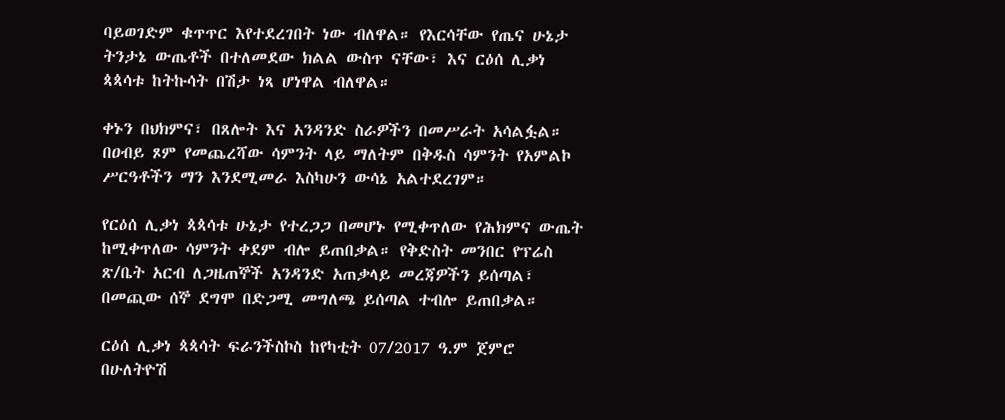ባይወገድም ቁጥጥር እየተደረገበት ነው ብለዋል። የእርሳቸው የጤና ሁኔታ  ትንታኔ ውጤቶች በተለመደው ክልል ውስጥ ናቸው፣ እና ርዕሰ ሊቃነ ጳጳሳቱ ከትኩሳት በሽታ ነጻ ሆነዋል ብለዋል።

ቀኑን በህክምና፣ በጸሎት እና አንዳንድ ስራዎችን በመሥራት አሳልፏል። በዐብይ ጾም የመጨረሻው ሳምንት ላይ ማለትም በቅዱስ ሳምንት የአምልኮ ሥርዓቶችን ማን እንደሚመራ እስካሁን ውሳኔ አልተደረገም።

የርዕሰ ሊቃነ ጳጳሳቱ ሁኔታ የተረጋጋ በመሆኑ የሚቀጥለው የሕክምና ውጤት ከሚቀጥለው ሳምንት ቀደም ብሎ ይጠበቃል። የቅድስት መንበር የፕሬስ ጽ/ቤት አርብ ለጋዜጠኞች አንዳንድ አጠቃላይ መረጃዎችን ይሰጣል፣  በመጪው ሰኞ ደግሞ በድጋሚ መግለጫ ይሰጣል ተብሎ ይጠበቃል።

ርዕሰ ሊቃነ ጳጳሳት ፍራንችስኮስ ከየካቲት 07/2017 ዓ.ም ጀምሮ በሁለትዮሽ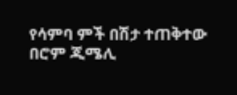የሳምባ ምች በሽታ ተጠቅተው በሮም ጂሜሊ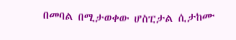በመባል በሚታወቀው ሆስፒታል ሲታከሙ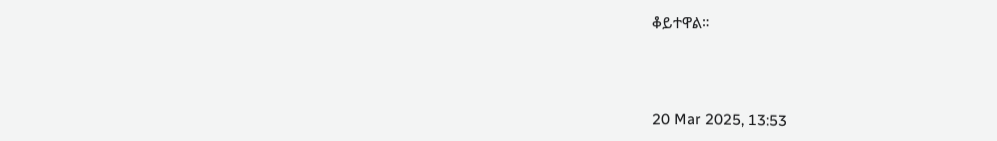ቆይተዋል።



20 Mar 2025, 13:53